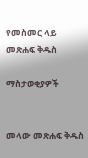የመስመር ላይ መጽሐፍ ቅዱስ

ማስታወቂያዎች


መላው መጽሐፍ ቅዱስ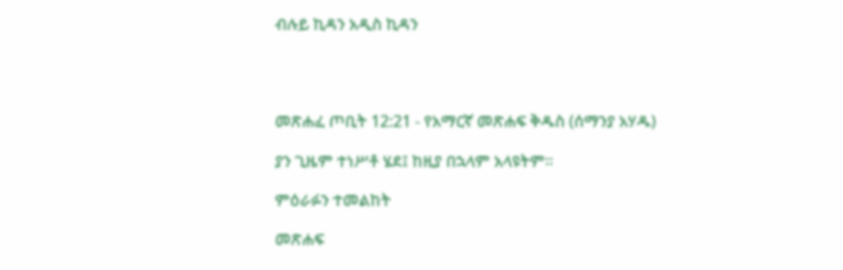ብሉይ ኪዳን አዲስ ኪዳን




መጽሐፈ ጦቢት 12:21 - የአማርኛ መጽሐፍ ቅዱስ (ሰማንያ አሃዱ)

ያን ጊዜም ተነሥቶ ሄደ፤ ከዚያ በኋላም አላዩትም።

ምዕራፉን ተመልከት

መጽሐፍ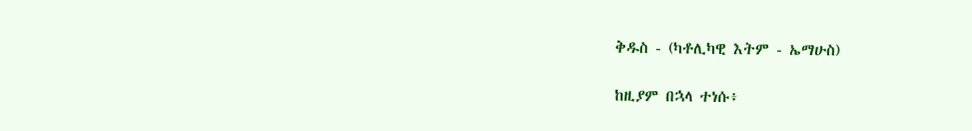ቅዱስ - (ካቶሊካዊ እትም - ኤማሁስ)

ከዚያም በኋላ ተነሱ፥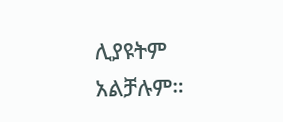ሊያዩትም አልቻሉም።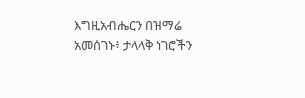እግዚአብሔርን በዝማሬ አመሰገኑ፥ ታላላቅ ነገሮችን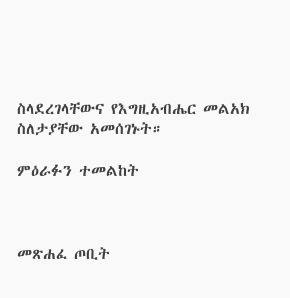ስላደረገላቸውና የእግዚአብሔር መልአክ ስለታያቸው አመሰገኑት።

ምዕራፉን ተመልከት



መጽሐፈ ጦቢት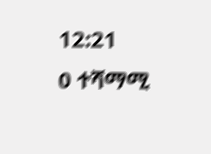12:21
0 ተሻማሚ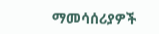ማመሳሰሪያዎች